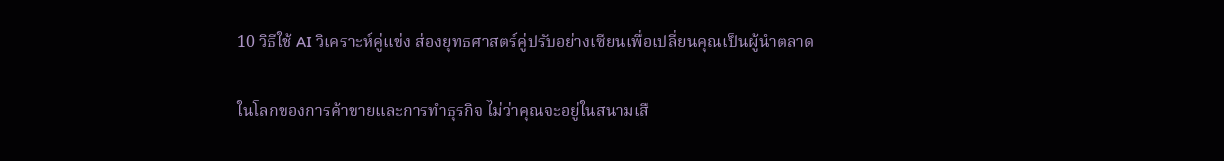10 วิธีใช้ AI วิเคราะห์คู่แข่ง ส่องยุทธศาสตร์คู่ปรับอย่างเซียนเพื่อเปลี่ยนคุณเป็นผู้นำตลาด

ในโลกของการค้าขายและการทำธุรกิจ ไม่ว่าคุณจะอยู่ในสนามเสื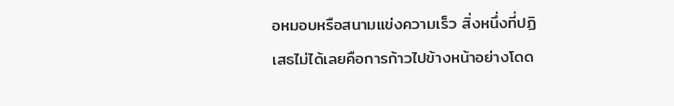อหมอบหรือสนามแข่งความเร็ว สิ่งหนึ่งที่ปฏิเสธไม่ได้เลยคือการก้าวไปข้างหน้าอย่างโดด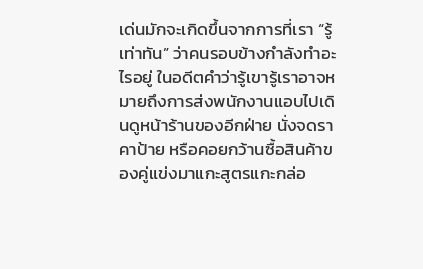เด่นมักจะเกิดขึ้นจากการที่เรา “รู้เท่าทัน” ว่าคนรอบข้างกำลังทำอะไรอยู่ ในอดีตคำว่ารู้เขารู้เราอาจหมายถึงการส่งพนักงานแอบไปเดินดูหน้าร้านของอีกฝ่าย นั่งจดราคาป้าย หรือคอยกว้านซื้อสินค้าของคู่แข่งมาแกะสูตรแกะกล่อ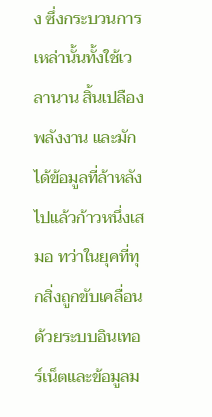ง ซึ่งกระบวนการเหล่านั้นทั้งใช้เวลานาน สิ้นเปลืองพลังงาน และมักได้ข้อมูลที่ล้าหลังไปแล้วก้าวหนึ่งเสมอ ทว่าในยุคที่ทุกสิ่งถูกขับเคลื่อนด้วยระบบอินเทอร์เน็ตและข้อมูลม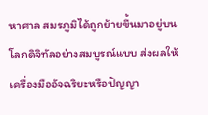หาศาล สมรภูมิได้ถูกย้ายขึ้นมาอยู่บนโลกดิจิทัลอย่างสมบูรณ์แบบ ส่งผลให้เครื่องมืออัจฉริยะหรือปัญญา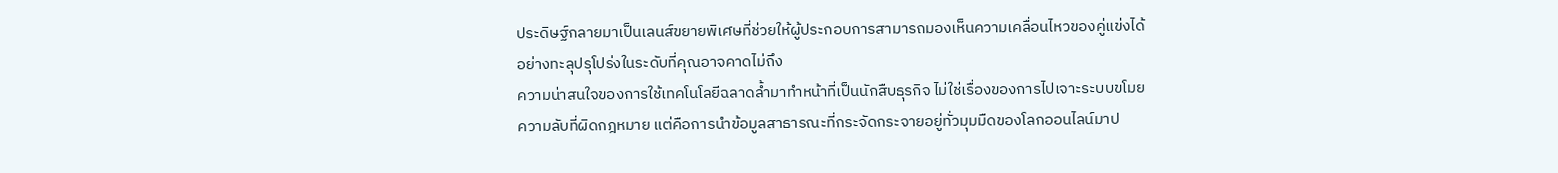ประดิษฐ์กลายมาเป็นเลนส์ขยายพิเศษที่ช่วยให้ผู้ประกอบการสามารถมองเห็นความเคลื่อนไหวของคู่แข่งได้อย่างทะลุปรุโปร่งในระดับที่คุณอาจคาดไม่ถึง
ความน่าสนใจของการใช้เทคโนโลยีฉลาดล้ำมาทำหน้าที่เป็นนักสืบธุรกิจ ไม่ใช่เรื่องของการไปเจาะระบบขโมยความลับที่ผิดกฎหมาย แต่คือการนำข้อมูลสาธารณะที่กระจัดกระจายอยู่ทั่วมุมมืดของโลกออนไลน์มาป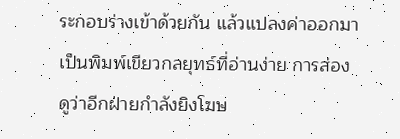ระกอบร่างเข้าด้วยกัน แล้วแปลงค่าออกมาเป็นพิมพ์เขียวกลยุทธ์ที่อ่านง่าย การส่องดูว่าอีกฝ่ายกำลังยิงโฆษ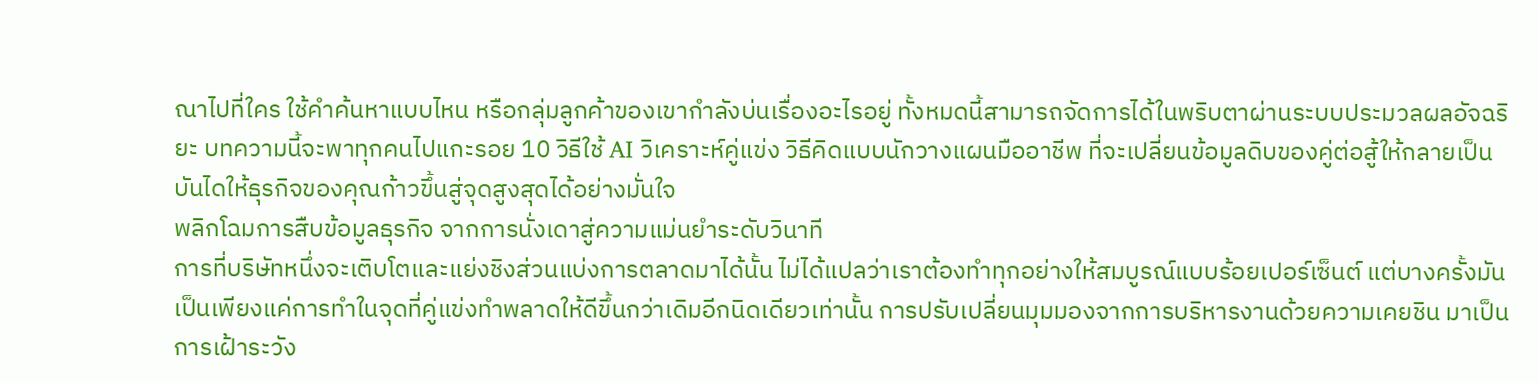ณาไปที่ใคร ใช้คำค้นหาแบบไหน หรือกลุ่มลูกค้าของเขากำลังบ่นเรื่องอะไรอยู่ ทั้งหมดนี้สามารถจัดการได้ในพริบตาผ่านระบบประมวลผลอัจฉริยะ บทความนี้จะพาทุกคนไปแกะรอย 10 วิธีใช้ AI วิเคราะห์คู่แข่ง วิธีคิดแบบนักวางแผนมืออาชีพ ที่จะเปลี่ยนข้อมูลดิบของคู่ต่อสู้ให้กลายเป็นบันไดให้ธุรกิจของคุณก้าวขึ้นสู่จุดสูงสุดได้อย่างมั่นใจ
พลิกโฉมการสืบข้อมูลธุรกิจ จากการนั่งเดาสู่ความแม่นยำระดับวินาที
การที่บริษัทหนึ่งจะเติบโตและแย่งชิงส่วนแบ่งการตลาดมาได้นั้น ไม่ได้แปลว่าเราต้องทำทุกอย่างให้สมบูรณ์แบบร้อยเปอร์เซ็นต์ แต่บางครั้งมันเป็นเพียงแค่การทำในจุดที่คู่แข่งทำพลาดให้ดีขึ้นกว่าเดิมอีกนิดเดียวเท่านั้น การปรับเปลี่ยนมุมมองจากการบริหารงานด้วยความเคยชิน มาเป็นการเฝ้าระวัง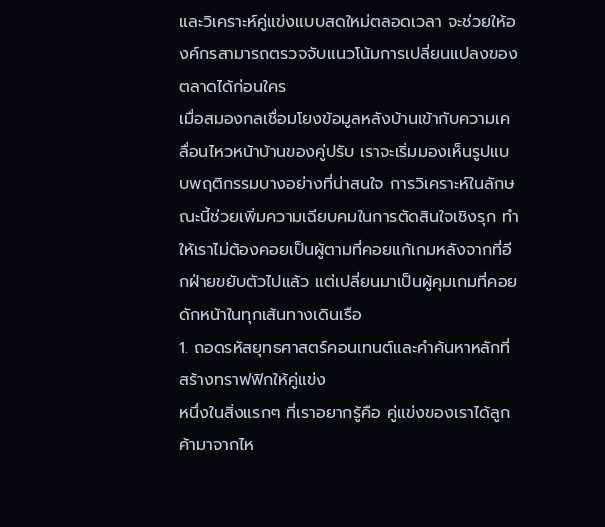และวิเคราะห์คู่แข่งแบบสดใหม่ตลอดเวลา จะช่วยให้องค์กรสามารถตรวจจับแนวโน้มการเปลี่ยนแปลงของตลาดได้ก่อนใคร
เมื่อสมองกลเชื่อมโยงข้อมูลหลังบ้านเข้ากับความเคลื่อนไหวหน้าบ้านของคู่ปรับ เราจะเริ่มมองเห็นรูปแบบพฤติกรรมบางอย่างที่น่าสนใจ การวิเคราะห์ในลักษณะนี้ช่วยเพิ่มความเฉียบคมในการตัดสินใจเชิงรุก ทำให้เราไม่ต้องคอยเป็นผู้ตามที่คอยแก้เกมหลังจากที่อีกฝ่ายขยับตัวไปแล้ว แต่เปลี่ยนมาเป็นผู้คุมเกมที่คอยดักหน้าในทุกเส้นทางเดินเรือ
1. ถอดรหัสยุทธศาสตร์คอนเทนต์และคำค้นหาหลักที่สร้างทราฟฟิกให้คู่แข่ง
หนึ่งในสิ่งแรกๆ ที่เราอยากรู้คือ คู่แข่งของเราได้ลูกค้ามาจากไห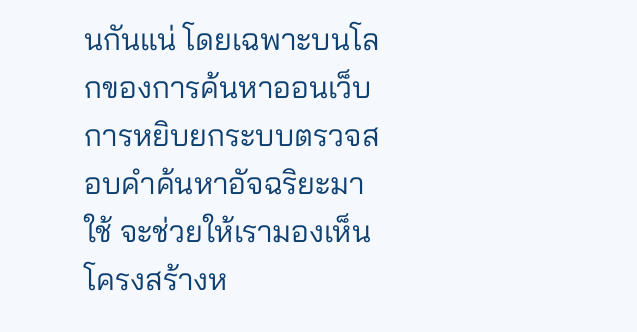นกันแน่ โดยเฉพาะบนโลกของการค้นหาออนเว็บ การหยิบยกระบบตรวจสอบคำค้นหาอัจฉริยะมาใช้ จะช่วยให้เรามองเห็นโครงสร้างห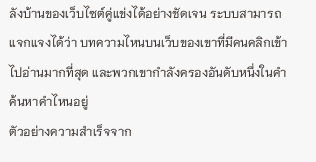ลังบ้านของเว็บไซต์คู่แข่งได้อย่างชัดเจน ระบบสามารถแจกแจงได้ว่า บทความไหนบนเว็บของเขาที่มีคนคลิกเข้าไปอ่านมากที่สุด และพวกเขากำลังครองอันดับหนึ่งในคำค้นหาคำไหนอยู่
ตัวอย่างความสำเร็จจาก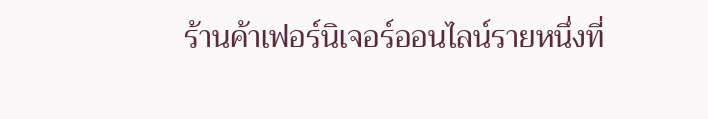ร้านค้าเฟอร์นิเจอร์ออนไลน์รายหนึ่งที่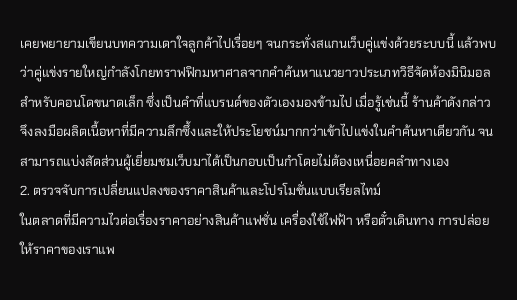เคยพยายามเขียนบทความเดาใจลูกค้าไปเรื่อยๆ จนกระทั่งสแกนเว็บคู่แข่งด้วยระบบนี้ แล้วพบว่าคู่แข่งรายใหญ่กำลังโกยทราฟฟิกมหาศาลจากคำค้นหาแนวยาวประเภทวิธีจัดห้องมินิมอลสำหรับคอนโดขนาดเล็ก ซึ่งเป็นคำที่แบรนด์ของตัวเองมองข้ามไป เมื่อรู้เช่นนี้ ร้านค้าดังกล่าวจึงลงมือผลิตเนื้อหาที่มีความลึกซึ้งและให้ประโยชน์มากกว่าเข้าไปแข่งในคำค้นหาเดียวกัน จนสามารถแบ่งสัดส่วนผู้เยี่ยมชมเว็บมาได้เป็นกอบเป็นกำโดยไม่ต้องเหนื่อยคลำทางเอง
2. ตรวจจับการเปลี่ยนแปลงของราคาสินค้าและโปรโมชั่นแบบเรียลไทม์
ในตลาดที่มีความไวต่อเรื่องราคาอย่างสินค้าแฟชั่น เครื่องใช้ไฟฟ้า หรือตั๋วเดินทาง การปล่อยให้ราคาของเราแพ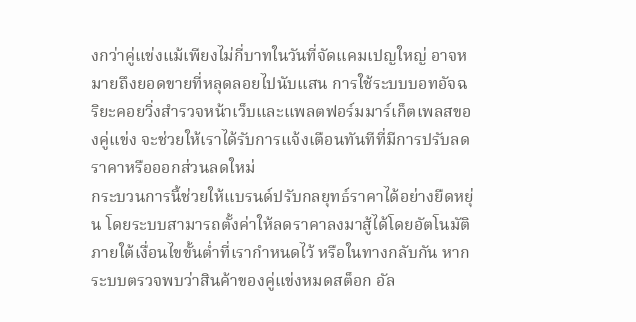งกว่าคู่แข่งแม้เพียงไม่กี่บาทในวันที่จัดแคมเปญใหญ่ อาจหมายถึงยอดขายที่หลุดลอยไปนับแสน การใช้ระบบบอทอัจฉริยะคอยวิ่งสำรวจหน้าเว็บและแพลตฟอร์มมาร์เก็ตเพลสของคู่แข่ง จะช่วยให้เราได้รับการแจ้งเตือนทันทีที่มีการปรับลดราคาหรือออกส่วนลดใหม่
กระบวนการนี้ช่วยให้แบรนด์ปรับกลยุทธ์ราคาได้อย่างยืดหยุ่น โดยระบบสามารถตั้งค่าให้ลดราคาลงมาสู้ได้โดยอัตโนมัติภายใต้เงื่อนไขขั้นต่ำที่เรากำหนดไว้ หรือในทางกลับกัน หากระบบตรวจพบว่าสินค้าของคู่แข่งหมดสต็อก อัล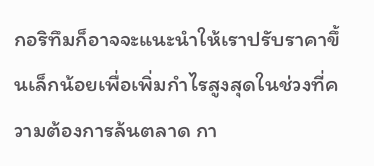กอริทึมก็อาจจะแนะนำให้เราปรับราคาขึ้นเล็กน้อยเพื่อเพิ่มกำไรสูงสุดในช่วงที่ความต้องการล้นตลาด กา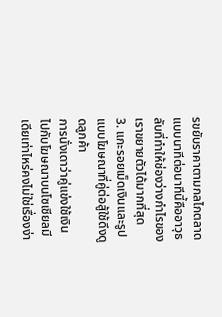รขยับราคาตามกลไกตลาดแบบนาทีต่อนาทีนี้คืออาวุธลับที่ทำให้ช่องว่างกำไรของเราขยายตัวได้มากที่สุด
3. แกะรอยเม็ดเงินและรูปแบบโฆษณาที่คู่ต่อสู้ใช้ดึงดูดลูกค้า
การนั่งเดาว่าคู่แข่งใช้เงินไปกับโฆษณาบนโซเชียลมีเดียเท่าไหร่คงไม่ใช่เรื่องง่า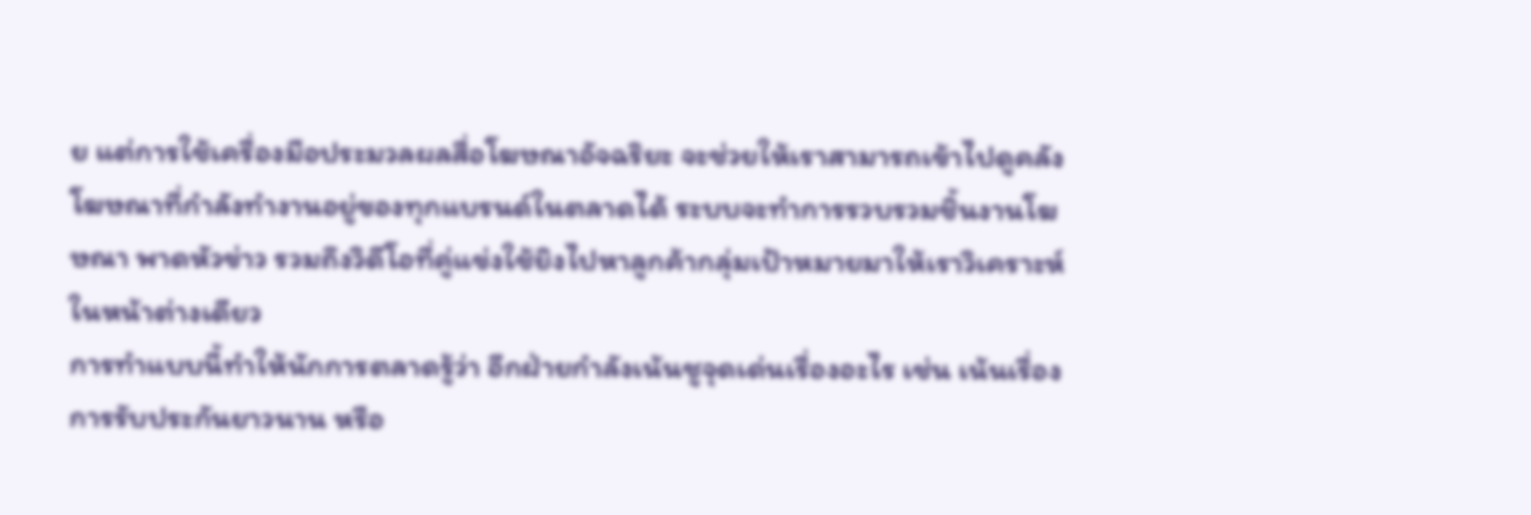ย แต่การใช้เครื่องมือประมวลผลสื่อโฆษณาอัจฉริยะ จะช่วยให้เราสามารถเข้าไปดูคลังโฆษณาที่กำลังทำงานอยู่ของทุกแบรนด์ในตลาดได้ ระบบจะทำการรวบรวมชิ้นงานโฆษณา พาดหัวข่าว รวมถึงวิดีโอที่คู่แข่งใช้ยิงไปหาลูกค้ากลุ่มเป้าหมายมาให้เราวิเคราะห์ในหน้าต่างเดียว
การทำแบบนี้ทำให้นักการตลาดรู้ว่า อีกฝ่ายกำลังเน้นชูจุดเด่นเรื่องอะไร เช่น เน้นเรื่องการรับประกันยาวนาน หรือ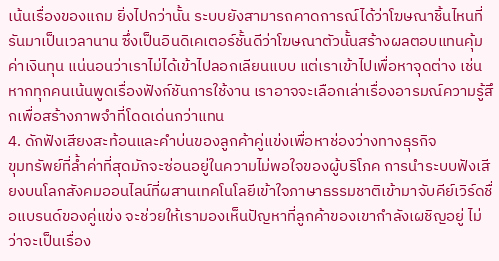เน้นเรื่องของแถม ยิ่งไปกว่านั้น ระบบยังสามารถคาดการณ์ได้ว่าโฆษณาชิ้นไหนที่รันมาเป็นเวลานาน ซึ่งเป็นอินดิเคเตอร์ชั้นดีว่าโฆษณาตัวนั้นสร้างผลตอบแทนคุ้มค่าเงินทุน แน่นอนว่าเราไม่ได้เข้าไปลอกเลียนแบบ แต่เราเข้าไปเพื่อหาจุดต่าง เช่น หากทุกคนเน้นพูดเรื่องฟังก์ชันการใช้งาน เราอาจจะเลือกเล่าเรื่องอารมณ์ความรู้สึกเพื่อสร้างภาพจำที่โดดเด่นกว่าแทน
4. ดักฟังเสียงสะท้อนและคำบ่นของลูกค้าคู่แข่งเพื่อหาช่องว่างทางธุรกิจ
ขุมทรัพย์ที่ล้ำค่าที่สุดมักจะซ่อนอยู่ในความไม่พอใจของผู้บริโภค การนำระบบฟังเสียงบนโลกสังคมออนไลน์ที่ผสานเทคโนโลยีเข้าใจภาษาธรรมชาติเข้ามาจับคีย์เวิร์ดชื่อแบรนด์ของคู่แข่ง จะช่วยให้เรามองเห็นปัญหาที่ลูกค้าของเขากำลังเผชิญอยู่ ไม่ว่าจะเป็นเรื่อง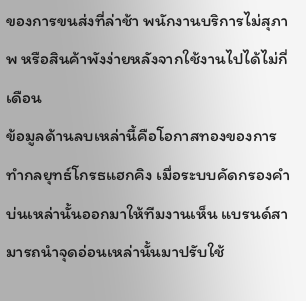ของการขนส่งที่ล่าช้า พนักงานบริการไม่สุภาพ หรือสินค้าพังง่ายหลังจากใช้งานไปได้ไม่กี่เดือน
ข้อมูลด้านลบเหล่านี้คือโอกาสทองของการทำกลยุทธ์โกรธแฮกคิง เมื่อระบบคัดกรองคำบ่นเหล่านั้นออกมาให้ทีมงานเห็น แบรนด์สามารถนำจุดอ่อนเหล่านั้นมาปรับใช้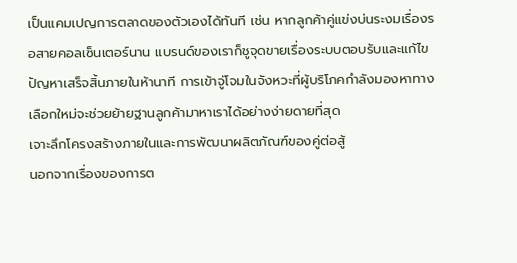เป็นแคมเปญการตลาดของตัวเองได้ทันที เช่น หากลูกค้าคู่แข่งบ่นระงมเรื่องรอสายคอลเซ็นเตอร์นาน แบรนด์ของเราก็ชูจุดขายเรื่องระบบตอบรับและแก้ไขปัญหาเสร็จสิ้นภายในห้านาที การเข้าจู่โจมในจังหวะที่ผู้บริโภคกำลังมองหาทางเลือกใหม่จะช่วยย้ายฐานลูกค้ามาหาเราได้อย่างง่ายดายที่สุด
เจาะลึกโครงสร้างภายในและการพัฒนาผลิตภัณฑ์ของคู่ต่อสู้
นอกจากเรื่องของการต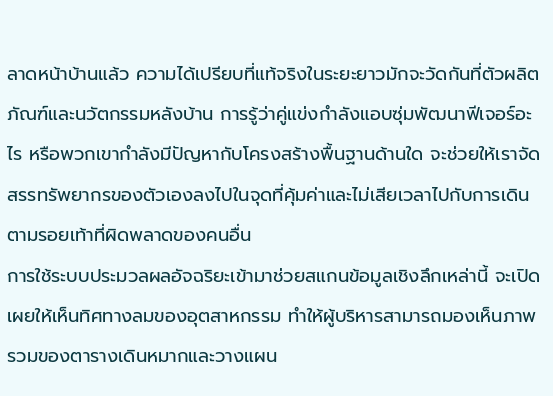ลาดหน้าบ้านแล้ว ความได้เปรียบที่แท้จริงในระยะยาวมักจะวัดกันที่ตัวผลิตภัณฑ์และนวัตกรรมหลังบ้าน การรู้ว่าคู่แข่งกำลังแอบซุ่มพัฒนาฟีเจอร์อะไร หรือพวกเขากำลังมีปัญหากับโครงสร้างพื้นฐานด้านใด จะช่วยให้เราจัดสรรทรัพยากรของตัวเองลงไปในจุดที่คุ้มค่าและไม่เสียเวลาไปกับการเดินตามรอยเท้าที่ผิดพลาดของคนอื่น
การใช้ระบบประมวลผลอัจฉริยะเข้ามาช่วยสแกนข้อมูลเชิงลึกเหล่านี้ จะเปิดเผยให้เห็นทิศทางลมของอุตสาหกรรม ทำให้ผู้บริหารสามารถมองเห็นภาพรวมของตารางเดินหมากและวางแผน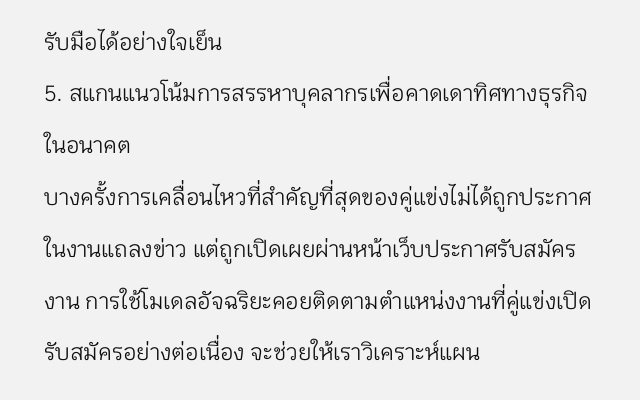รับมือได้อย่างใจเย็น
5. สแกนแนวโน้มการสรรหาบุคลากรเพื่อคาดเดาทิศทางธุรกิจในอนาคต
บางครั้งการเคลื่อนไหวที่สำคัญที่สุดของคู่แข่งไม่ได้ถูกประกาศในงานแถลงข่าว แต่ถูกเปิดเผยผ่านหน้าเว็บประกาศรับสมัครงาน การใช้โมเดลอัจฉริยะคอยติดตามตำแหน่งงานที่คู่แข่งเปิดรับสมัครอย่างต่อเนื่อง จะช่วยให้เราวิเคราะห์แผน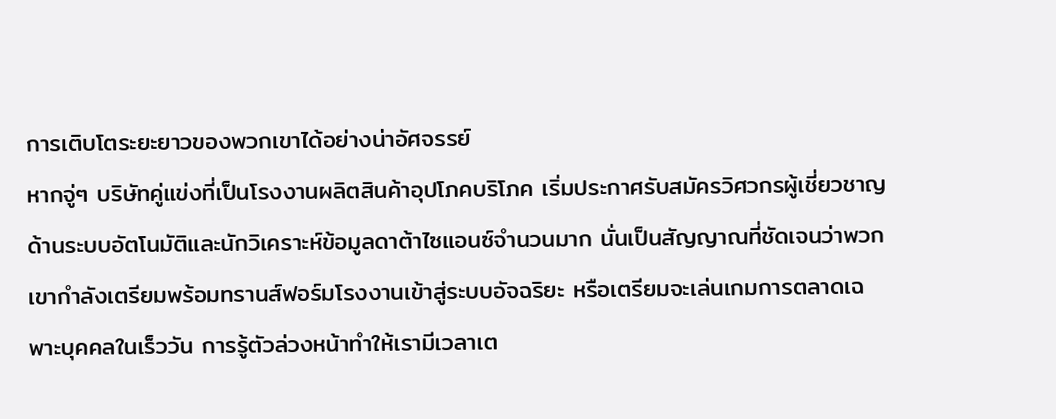การเติบโตระยะยาวของพวกเขาได้อย่างน่าอัศจรรย์
หากจู่ๆ บริษัทคู่แข่งที่เป็นโรงงานผลิตสินค้าอุปโภคบริโภค เริ่มประกาศรับสมัครวิศวกรผู้เชี่ยวชาญด้านระบบอัตโนมัติและนักวิเคราะห์ข้อมูลดาต้าไซแอนซ์จำนวนมาก นั่นเป็นสัญญาณที่ชัดเจนว่าพวกเขากำลังเตรียมพร้อมทรานส์ฟอร์มโรงงานเข้าสู่ระบบอัจฉริยะ หรือเตรียมจะเล่นเกมการตลาดเฉพาะบุคคลในเร็ววัน การรู้ตัวล่วงหน้าทำให้เรามีเวลาเต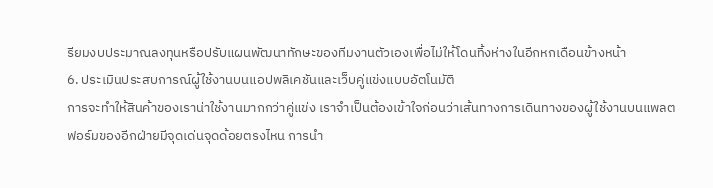รียมงบประมาณลงทุนหรือปรับแผนพัฒนาทักษะของทีมงานตัวเองเพื่อไม่ให้โดนทิ้งห่างในอีกหกเดือนข้างหน้า
6. ประเมินประสบการณ์ผู้ใช้งานบนแอปพลิเคชันและเว็บคู่แข่งแบบอัตโนมัติ
การจะทำให้สินค้าของเราน่าใช้งานมากกว่าคู่แข่ง เราจำเป็นต้องเข้าใจก่อนว่าเส้นทางการเดินทางของผู้ใช้งานบนแพลตฟอร์มของอีกฝ่ายมีจุดเด่นจุดด้อยตรงไหน การนำ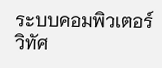ระบบคอมพิวเตอร์วิทัศ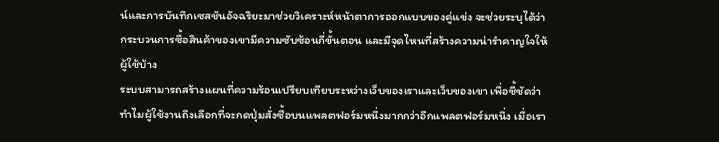น์และการบันทึกเซสชันอัจฉริยะมาช่วยวิเคราะห์หน้าตาการออกแบบของคู่แข่ง จะช่วยระบุได้ว่ากระบวนการซื้อสินค้าของเขามีความซับซ้อนกี่ขั้นตอน และมีจุดไหนที่สร้างความน่ารำคาญใจให้ผู้ใช้บ้าง
ระบบสามารถสร้างแผนที่ความร้อนเปรียบเทียบระหว่างเว็บของเราและเว็บของเขา เพื่อชี้ชัดว่าทำไมผู้ใช้งานถึงเลือกที่จะกดปุ่มสั่งซื้อบนแพลตฟอร์มหนึ่งมากกว่าอีกแพลตฟอร์มหนึ่ง เมื่อเรา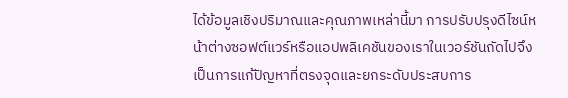ได้ข้อมูลเชิงปริมาณและคุณภาพเหล่านี้มา การปรับปรุงดีไซน์หน้าต่างซอฟต์แวร์หรือแอปพลิเคชันของเราในเวอร์ชันถัดไปจึงเป็นการแก้ปัญหาที่ตรงจุดและยกระดับประสบการ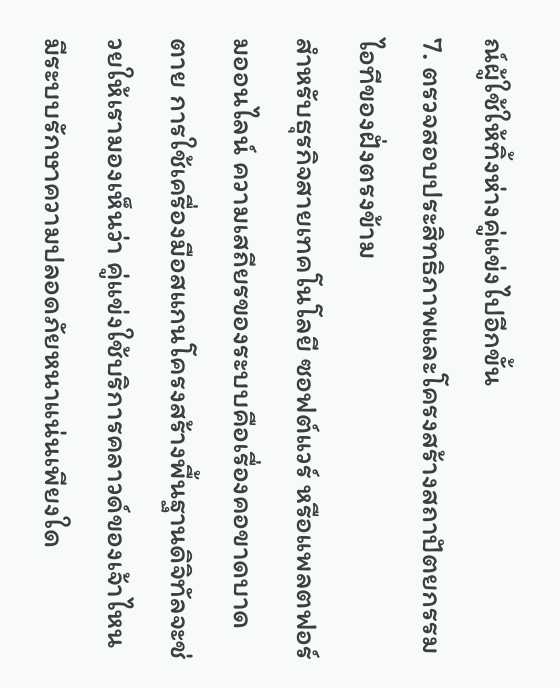ณ์ผู้ใช้ให้ทิ้งห่างคู่แข่งไปอีกขั้น
7. ตรวจสอบประสิทธิภาพและโครงสร้างสถาปัตยกรรมไอทีของฝั่งตรงข้าม
สำหรับธุรกิจสายเทคโนโลยี ซอฟต์แวร์ หรือแพลตฟอร์มออนไลน์ ความเสถียรของระบบคือเรื่องคอขาดบาดตาย การใช้เครื่องมือสแกนโครงสร้างพื้นฐานดิจิทัลจะช่วยให้เรามองเห็นว่า คู่แข่งใช้บริการคลาวด์ของเจ้าไหน มีระบบรักษาความปลอดภัยหนาแน่นเพียงใด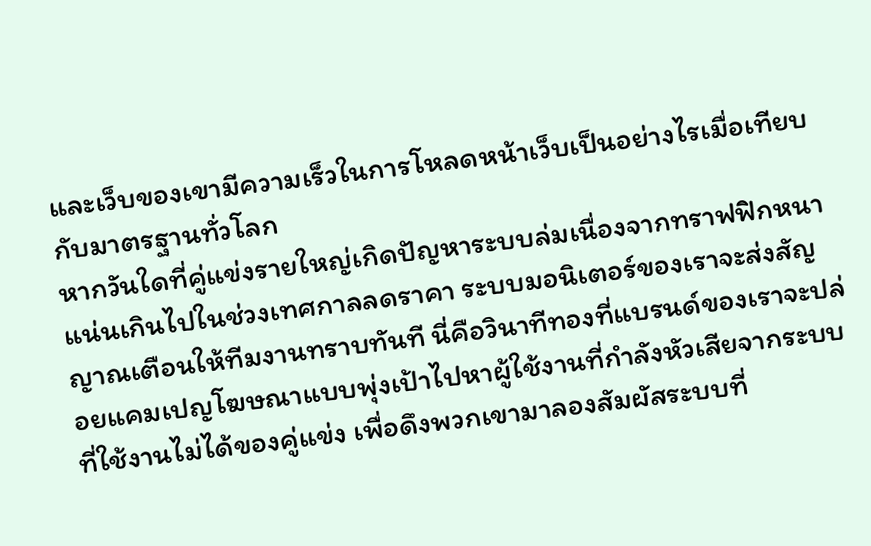และเว็บของเขามีความเร็วในการโหลดหน้าเว็บเป็นอย่างไรเมื่อเทียบกับมาตรฐานทั่วโลก
หากวันใดที่คู่แข่งรายใหญ่เกิดปัญหาระบบล่มเนื่องจากทราฟฟิกหนาแน่นเกินไปในช่วงเทศกาลลดราคา ระบบมอนิเตอร์ของเราจะส่งสัญญาณเตือนให้ทีมงานทราบทันที นี่คือวินาทีทองที่แบรนด์ของเราจะปล่อยแคมเปญโฆษณาแบบพุ่งเป้าไปหาผู้ใช้งานที่กำลังหัวเสียจากระบบที่ใช้งานไม่ได้ของคู่แข่ง เพื่อดึงพวกเขามาลองสัมผัสระบบที่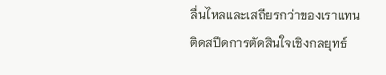ลื่นไหลและเสถียรกว่าของเราแทน
ติดสปีดการตัดสินใจเชิงกลยุทธ์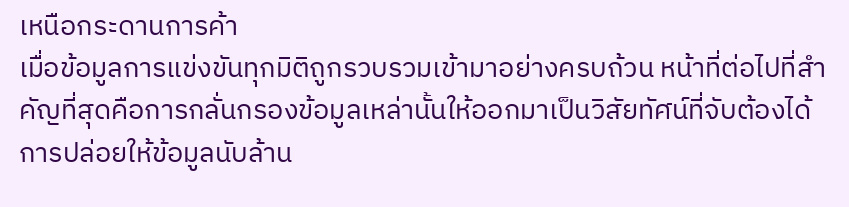เหนือกระดานการค้า
เมื่อข้อมูลการแข่งขันทุกมิติถูกรวบรวมเข้ามาอย่างครบถ้วน หน้าที่ต่อไปที่สำคัญที่สุดคือการกลั่นกรองข้อมูลเหล่านั้นให้ออกมาเป็นวิสัยทัศน์ที่จับต้องได้ การปล่อยให้ข้อมูลนับล้าน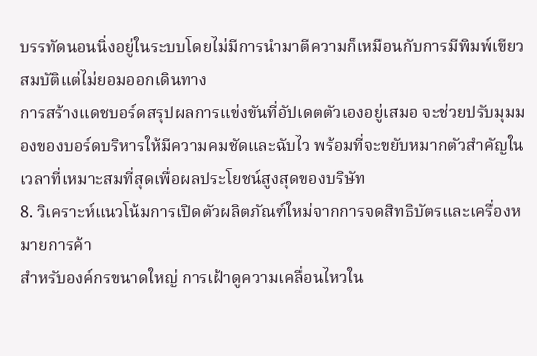บรรทัดนอนนิ่งอยู่ในระบบโดยไม่มีการนำมาตีความก็เหมือนกับการมีพิมพ์เขียวสมบัติแต่ไม่ยอมออกเดินทาง
การสร้างแดชบอร์ดสรุปผลการแข่งขันที่อัปเดตตัวเองอยู่เสมอ จะช่วยปรับมุมมองของบอร์ดบริหารให้มีความคมชัดและฉับไว พร้อมที่จะขยับหมากตัวสำคัญในเวลาที่เหมาะสมที่สุดเพื่อผลประโยชน์สูงสุดของบริษัท
8. วิเคราะห์แนวโน้มการเปิดตัวผลิตภัณฑ์ใหม่จากการจดสิทธิบัตรและเครื่องหมายการค้า
สำหรับองค์กรขนาดใหญ่ การเฝ้าดูความเคลื่อนไหวใน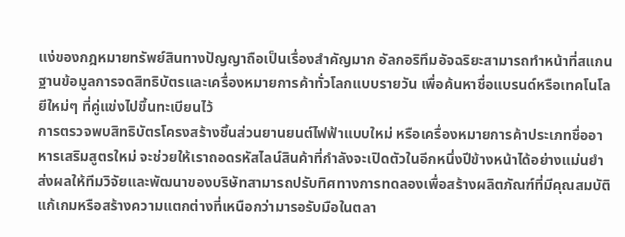แง่ของกฎหมายทรัพย์สินทางปัญญาถือเป็นเรื่องสำคัญมาก อัลกอริทึมอัจฉริยะสามารถทำหน้าที่สแกนฐานข้อมูลการจดสิทธิบัตรและเครื่องหมายการค้าทั่วโลกแบบรายวัน เพื่อค้นหาชื่อแบรนด์หรือเทคโนโลยีใหม่ๆ ที่คู่แข่งไปขึ้นทะเบียนไว้
การตรวจพบสิทธิบัตรโครงสร้างชิ้นส่วนยานยนต์ไฟฟ้าแบบใหม่ หรือเครื่องหมายการค้าประเภทชื่ออาหารเสริมสูตรใหม่ จะช่วยให้เราถอดรหัสไลน์สินค้าที่กำลังจะเปิดตัวในอีกหนึ่งปีข้างหน้าได้อย่างแม่นยำ ส่งผลให้ทีมวิจัยและพัฒนาของบริษัทสามารถปรับทิศทางการทดลองเพื่อสร้างผลิตภัณฑ์ที่มีคุณสมบัติแก้เกมหรือสร้างความแตกต่างที่เหนือกว่ามารอรับมือในตลา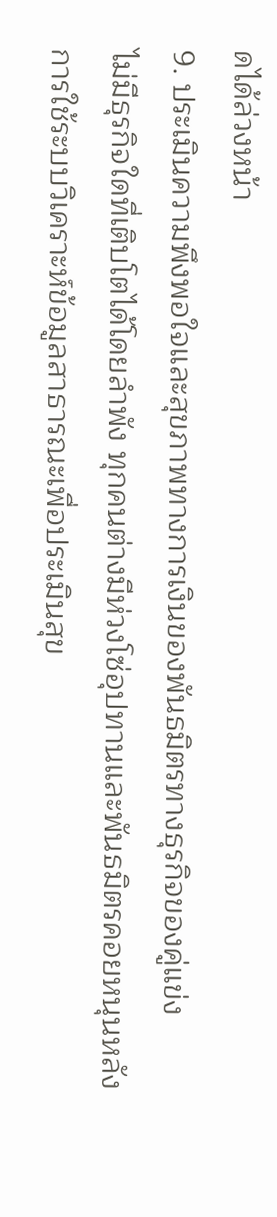ดได้ล่วงหน้า
9. ประเมินความพึงพอใจและสุขภาพทางการเงินของพันธมิตรทางธุรกิจของคู่แข่ง
ไม่มีธุรกิจใดที่เติบโตได้โดยลำพัง ทุกคนต่างมีห่วงโซ่อุปทานและพันธมิตรคอยหนุนหลัง การใช้ระบบวิเคราะห์ข้อมูลสาธารณะเพื่อประเมินสุข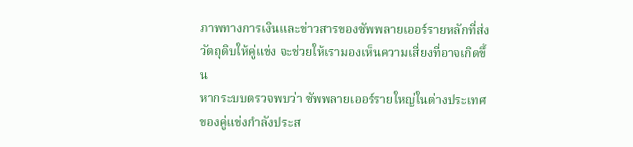ภาพทางการเงินและข่าวสารของซัพพลายเออร์รายหลักที่ส่งวัตถุดิบให้คู่แข่ง จะช่วยให้เรามองเห็นความเสี่ยงที่อาจเกิดขึ้น
หากระบบตรวจพบว่า ซัพพลายเออร์รายใหญ่ในต่างประเทศของคู่แข่งกำลังประส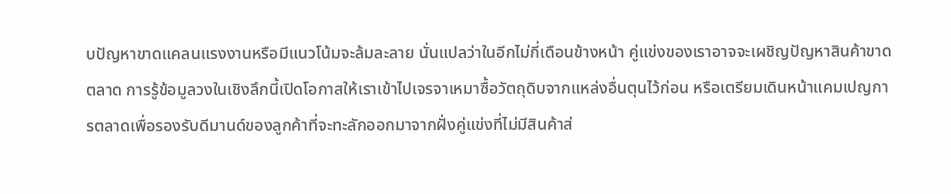บปัญหาขาดแคลนแรงงานหรือมีแนวโน้มจะล้มละลาย นั่นแปลว่าในอีกไม่กี่เดือนข้างหน้า คู่แข่งของเราอาจจะเผชิญปัญหาสินค้าขาดตลาด การรู้ข้อมูลวงในเชิงลึกนี้เปิดโอกาสให้เราเข้าไปเจรจาเหมาซื้อวัตถุดิบจากแหล่งอื่นตุนไว้ก่อน หรือเตรียมเดินหน้าแคมเปญการตลาดเพื่อรองรับดีมานด์ของลูกค้าที่จะทะลักออกมาจากฝั่งคู่แข่งที่ไม่มีสินค้าส่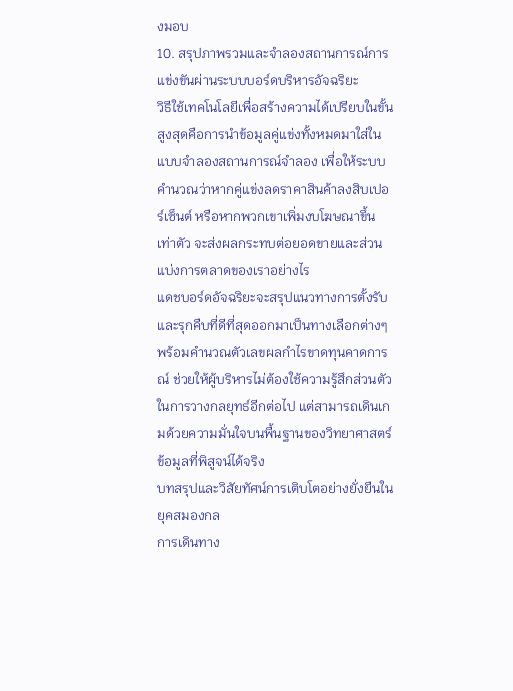งมอบ
10. สรุปภาพรวมและจำลองสถานการณ์การแข่งขันผ่านระบบบอร์ดบริหารอัจฉริยะ
วิธีใช้เทคโนโลยีเพื่อสร้างความได้เปรียบในขั้นสูงสุดคือการนำข้อมูลคู่แข่งทั้งหมดมาใส่ในแบบจำลองสถานการณ์จำลอง เพื่อให้ระบบคำนวณว่าหากคู่แข่งลดราคาสินค้าลงสิบเปอร์เซ็นต์ หรือหากพวกเขาเพิ่มงบโฆษณาขึ้นเท่าตัว จะส่งผลกระทบต่อยอดขายและส่วนแบ่งการตลาดของเราอย่างไร
แดชบอร์ดอัจฉริยะจะสรุปแนวทางการตั้งรับและรุกคืบที่ดีที่สุดออกมาเป็นทางเลือกต่างๆ พร้อมคำนวณตัวเลขผลกำไรขาดทุนคาดการณ์ ช่วยให้ผู้บริหารไม่ต้องใช้ความรู้สึกส่วนตัวในการวางกลยุทธ์อีกต่อไป แต่สามารถเดินเกมด้วยความมั่นใจบนพื้นฐานของวิทยาศาสตร์ข้อมูลที่พิสูจน์ได้จริง
บทสรุปและวิสัยทัศน์การเติบโตอย่างยั่งยืนในยุคสมองกล
การเดินทาง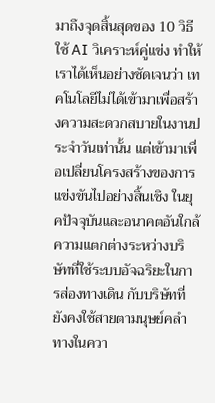มาถึงจุดสิ้นสุดของ 10 วิธีใช้ AI วิเคราะห์คู่แข่ง ทำให้เราได้เห็นอย่างชัดเจนว่า เทคโนโลยีไม่ได้เข้ามาเพื่อสร้างความสะดวกสบายในงานประจำวันเท่านั้น แต่เข้ามาเพื่อเปลี่ยนโครงสร้างของการแข่งขันไปอย่างสิ้นเชิง ในยุคปัจจุบันและอนาคตอันใกล้ ความแตกต่างระหว่างบริษัทที่ใช้ระบบอัจฉริยะในการส่องทางเดิน กับบริษัทที่ยังคงใช้สายตามนุษย์คลำทางในควา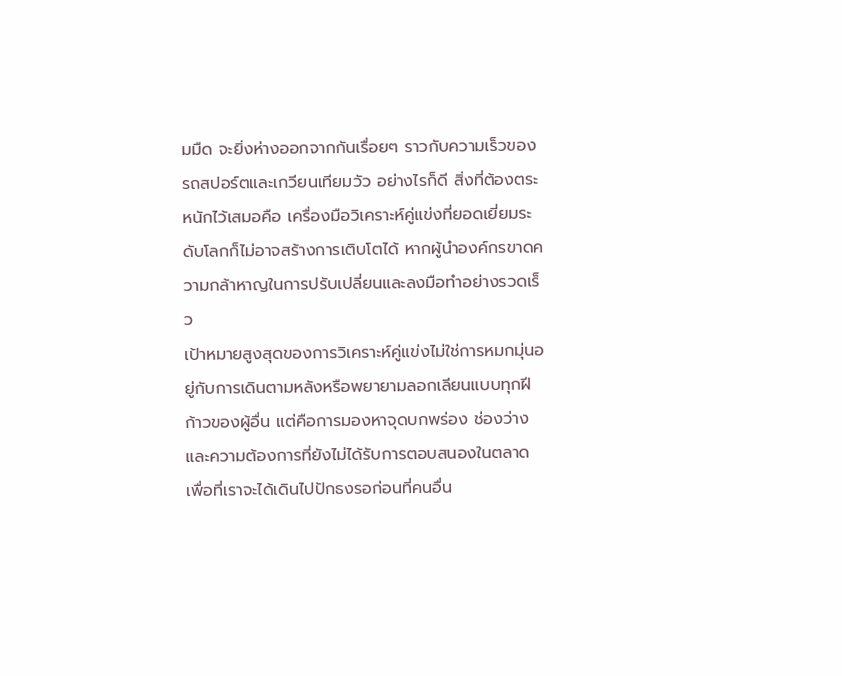มมืด จะยิ่งห่างออกจากกันเรื่อยๆ ราวกับความเร็วของรถสปอร์ตและเกวียนเทียมวัว อย่างไรก็ดี สิ่งที่ต้องตระหนักไว้เสมอคือ เครื่องมือวิเคราะห์คู่แข่งที่ยอดเยี่ยมระดับโลกก็ไม่อาจสร้างการเติบโตได้ หากผู้นำองค์กรขาดความกล้าหาญในการปรับเปลี่ยนและลงมือทำอย่างรวดเร็ว
เป้าหมายสูงสุดของการวิเคราะห์คู่แข่งไม่ใช่การหมกมุ่นอยู่กับการเดินตามหลังหรือพยายามลอกเลียนแบบทุกฝีก้าวของผู้อื่น แต่คือการมองหาจุดบกพร่อง ช่องว่าง และความต้องการที่ยังไม่ได้รับการตอบสนองในตลาด เพื่อที่เราจะได้เดินไปปักธงรอก่อนที่คนอื่น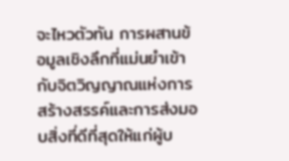จะไหวตัวทัน การผสานข้อมูลเชิงลึกที่แม่นยำเข้ากับจิตวิญญาณแห่งการสร้างสรรค์และการส่งมอบสิ่งที่ดีที่สุดให้แก่ผู้บ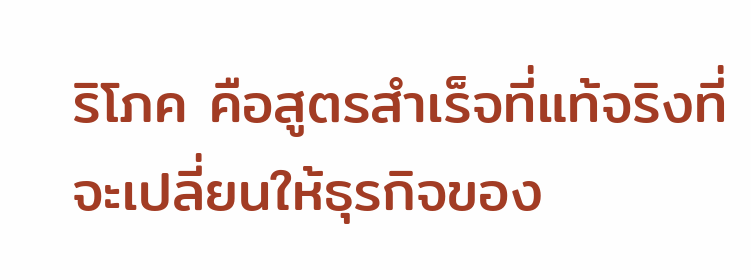ริโภค คือสูตรสำเร็จที่แท้จริงที่จะเปลี่ยนให้ธุรกิจของ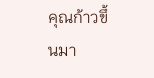คุณก้าวขึ้นมา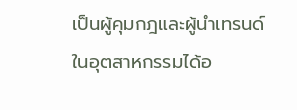เป็นผู้คุมกฎและผู้นำเทรนด์ในอุตสาหกรรมได้อ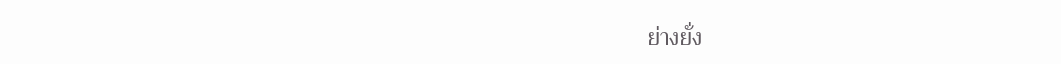ย่างยั่ง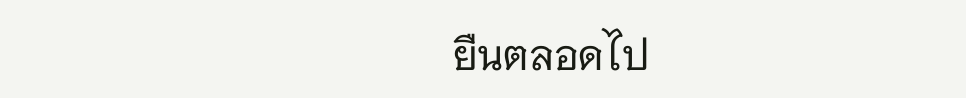ยืนตลอดไป